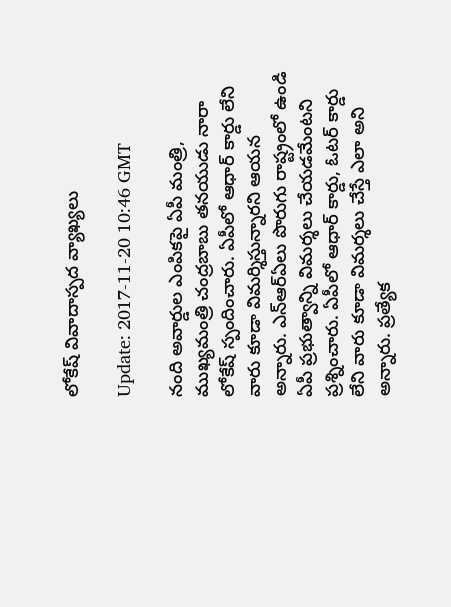లోకేష్ వివాదాస్పద వ్యాఖ్యలు

Update: 2017-11-20 10:46 GMT

నంది అవార్డుల ఎంపికపై ఏపీ మంత్రి, ముఖ్యమంత్రి చంద్రబాబు తనయుడు నారా లోకేష్ స్పందించారు. ఏపీలో ఆధార్ కార్డు లేని వారు కూడా విమర్శిస్తున్నారని ఆయన అన్నారు. ఎన్ఆర్ఏలు పొరుగు రాష్ట్రంలో ఉండి ఏపీ ప్రభుత్వాన్ని విమర్శలు చేయడమేంటని ప్రశ్నించారు. ఏపీలో ఆధార్ కార్డు, ఓటర్ కార్డు లేని వారు కూడా విమర్శలు చేస్తే ఎలా అని అన్నారు. ప్రత్యేక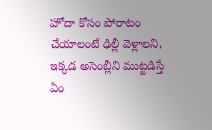హోదా కోసం పోరాటం చేయాలంటే ఢిల్లీ వెళ్లాలని, ఇక్కడ అసెంబ్లీని ముట్టడిస్తే ఏం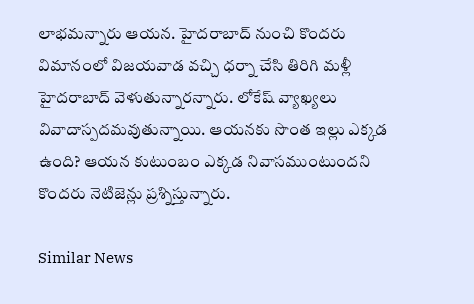లాభమన్నారు ఆయన. హైదరాబాద్ నుంచి కొందరు విమానంలో విజయవాడ వచ్చి ధర్నా చేసి తిరిగి మళ్లీ హైదరాబాద్ వెళుతున్నారన్నారు. లోకేష్ వ్యాఖ్యలు వివాదాస్పదమవుతున్నాయి. ఆయనకు సొంత ఇల్లు ఎక్కడ ఉంది? ఆయన కుటుంబం ఎక్కడ నివాసముంటుందని కొందరు నెటిజెన్లు ప్రశ్నిస్తున్నారు.

Similar News